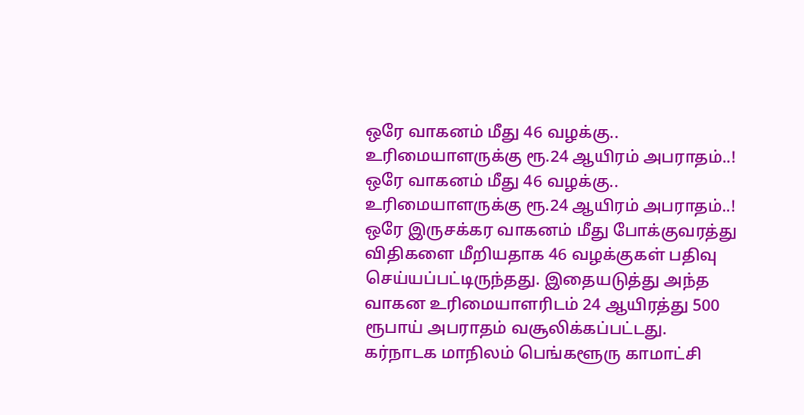ஒரே வாகனம் மீது 46 வழக்கு.. உரிமையாளருக்கு ரூ.24 ஆயிரம் அபராதம்..!
ஒரே வாகனம் மீது 46 வழக்கு.. உரிமையாளருக்கு ரூ.24 ஆயிரம் அபராதம்..!
ஒரே இருசக்கர வாகனம் மீது போக்குவரத்து விதிகளை மீறியதாக 46 வழக்குகள் பதிவு செய்யப்பட்டிருந்தது. இதையடுத்து அந்த வாகன உரிமையாளரிடம் 24 ஆயிரத்து 500 ரூபாய் அபராதம் வசூலிக்கப்பட்டது.
கர்நாடக மாநிலம் பெங்களூரு காமாட்சி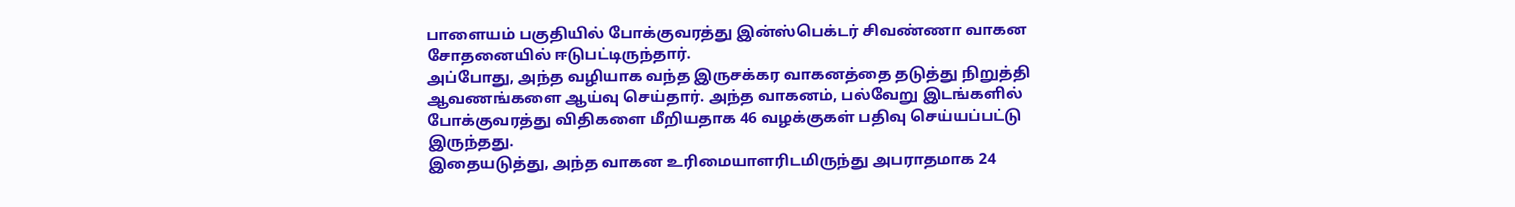பாளையம் பகுதியில் போக்குவரத்து இன்ஸ்பெக்டர் சிவண்ணா வாகன சோதனையில் ஈடுபட்டிருந்தார்.
அப்போது, அந்த வழியாக வந்த இருசக்கர வாகனத்தை தடுத்து நிறுத்தி ஆவணங்களை ஆய்வு செய்தார். அந்த வாகனம், பல்வேறு இடங்களில் போக்குவரத்து விதிகளை மீறியதாக 46 வழக்குகள் பதிவு செய்யப்பட்டு இருந்தது.
இதையடுத்து, அந்த வாகன உரிமையாளரிடமிருந்து அபராதமாக 24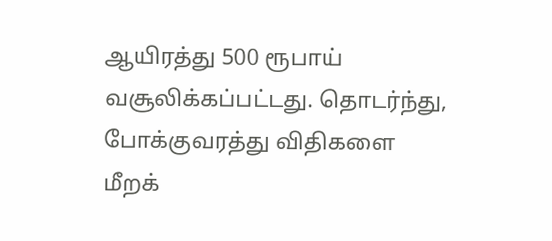ஆயிரத்து 500 ரூபாய் வசூலிக்கப்பட்டது. தொடர்ந்து, போக்குவரத்து விதிகளை மீறக்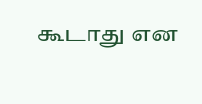கூடாது என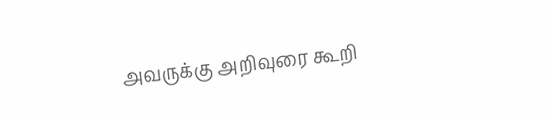அவருக்கு அறிவுரை கூறி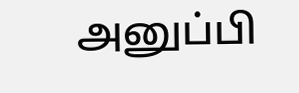அனுப்பி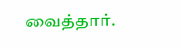வைத்தார்.